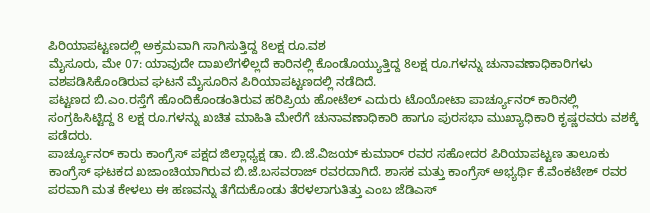ಪಿರಿಯಾಪಟ್ಟಣದಲ್ಲಿ ಅಕ್ರಮವಾಗಿ ಸಾಗಿಸುತ್ತಿದ್ದ 8ಲಕ್ಷ ರೂ.ವಶ
ಮೈಸೂರು, ಮೇ 07: ಯಾವುದೇ ದಾಖಲೆಗಳಿಲ್ಲದೆ ಕಾರಿನಲ್ಲಿ ಕೊಂಡೊಯ್ಯುತ್ತಿದ್ದ 8ಲಕ್ಷ ರೂ.ಗಳನ್ನು ಚುನಾವಣಾಧಿಕಾರಿಗಳು ವಶಪಡಿಸಿಕೊಂಡಿರುವ ಘಟನೆ ಮೈಸೂರಿನ ಪಿರಿಯಾಪಟ್ಟಣದಲ್ಲಿ ನಡೆದಿದೆ.
ಪಟ್ಟಣದ ಬಿ.ಎಂ.ರಸ್ತೆಗೆ ಹೊಂದಿಕೊಂಡಂತಿರುವ ಹರಿಪ್ರಿಯ ಹೋಟೆಲ್ ಎದುರು ಟೊಯೋಟಾ ಪಾರ್ಚ್ಯೂನರ್ ಕಾರಿನಲ್ಲಿ ಸಂಗ್ರಹಿಸಿಟ್ಟಿದ್ದ 8 ಲಕ್ಷ ರೂ.ಗಳನ್ನು ಖಚಿತ ಮಾಹಿತಿ ಮೇರೆಗೆ ಚುನಾವಣಾಧಿಕಾರಿ ಹಾಗೂ ಪುರಸಭಾ ಮುಖ್ಯಾಧಿಕಾರಿ ಕೃಷ್ಣರವರು ವಶಕ್ಕೆ ಪಡೆದರು.
ಪಾರ್ಚ್ಯೂನರ್ ಕಾರು ಕಾಂಗ್ರೆಸ್ ಪಕ್ಷದ ಜಿಲ್ಲಾಧ್ಯಕ್ಷ ಡಾ. ಬಿ.ಜೆ.ವಿಜಯ್ ಕುಮಾರ್ ರವರ ಸಹೋದರ ಪಿರಿಯಾಪಟ್ಟಣ ತಾಲೂಕು ಕಾಂಗ್ರೆಸ್ ಘಟಕದ ಖಜಾಂಚಿಯಾಗಿರುವ ಬಿ.ಜೆ.ಬಸವರಾಜ್ ರವರದಾಗಿದೆ. ಶಾಸಕ ಮತ್ತು ಕಾಂಗ್ರೆಸ್ ಅಭ್ಯರ್ಥಿ ಕೆ.ವೆಂಕಟೇಶ್ ರವರ ಪರವಾಗಿ ಮತ ಕೇಳಲು ಈ ಹಣವನ್ನು ತೆಗೆದುಕೊಂಡು ತೆರಳಲಾಗುತಿತ್ತು ಎಂಬ ಜೆಡಿಎಸ್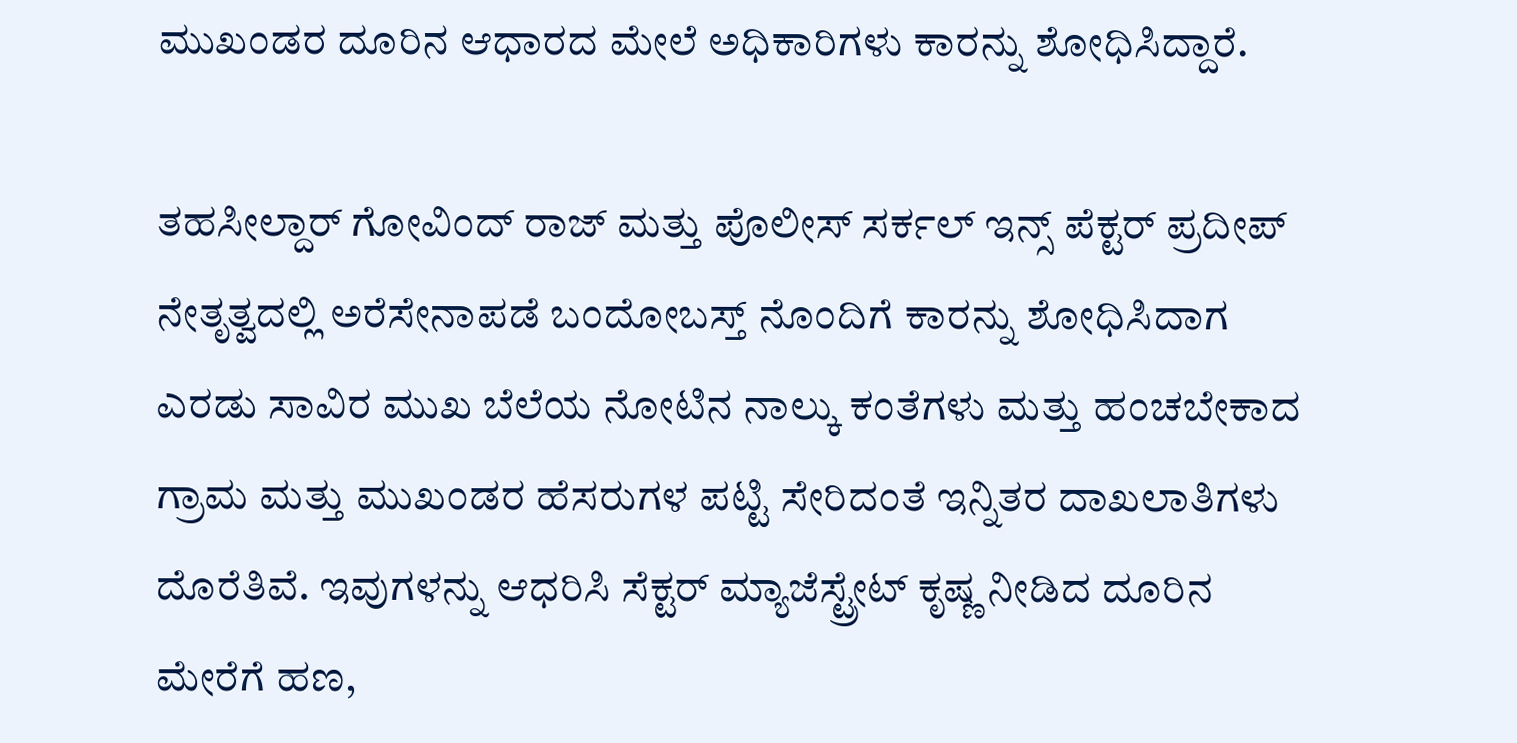ಮುಖಂಡರ ದೂರಿನ ಆಧಾರದ ಮೇಲೆ ಅಧಿಕಾರಿಗಳು ಕಾರನ್ನು ಶೋಧಿಸಿದ್ದಾರೆ.

ತಹಸೀಲ್ದಾರ್ ಗೋವಿಂದ್ ರಾಜ್ ಮತ್ತು ಪೊಲೀಸ್ ಸರ್ಕಲ್ ಇನ್ಸ್ ಪೆಕ್ಟರ್ ಪ್ರದೀಪ್ ನೇತೃತ್ವದಲ್ಲಿ ಅರೆಸೇನಾಪಡೆ ಬಂದೋಬಸ್ತ್ ನೊಂದಿಗೆ ಕಾರನ್ನು ಶೋಧಿಸಿದಾಗ ಎರಡು ಸಾವಿರ ಮುಖ ಬೆಲೆಯ ನೋಟಿನ ನಾಲ್ಕು ಕಂತೆಗಳು ಮತ್ತು ಹಂಚಬೇಕಾದ ಗ್ರಾಮ ಮತ್ತು ಮುಖಂಡರ ಹೆಸರುಗಳ ಪಟ್ಟಿ ಸೇರಿದಂತೆ ಇನ್ನಿತರ ದಾಖಲಾತಿಗಳು ದೊರೆತಿವೆ. ಇವುಗಳನ್ನು ಆಧರಿಸಿ ಸೆಕ್ಟರ್ ಮ್ಯಾಜೆಸ್ಟ್ರೇಟ್ ಕೃಷ್ಣ ನೀಡಿದ ದೂರಿನ ಮೇರೆಗೆ ಹಣ,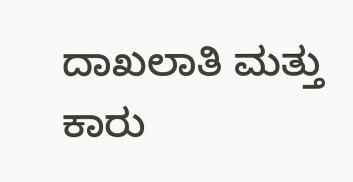ದಾಖಲಾತಿ ಮತ್ತು ಕಾರು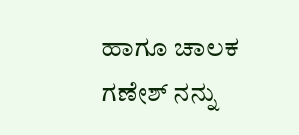ಹಾಗೂ ಚಾಲಕ ಗಣೇಶ್ ನನ್ನು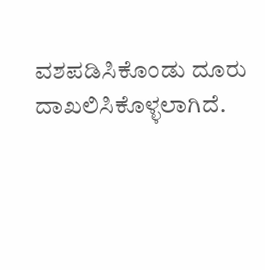ವಶಪಡಿಸಿಕೊಂಡು ದೂರು ದಾಖಲಿಸಿಕೊಳ್ಳಲಾಗಿದೆ.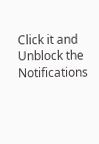Click it and Unblock the Notifications